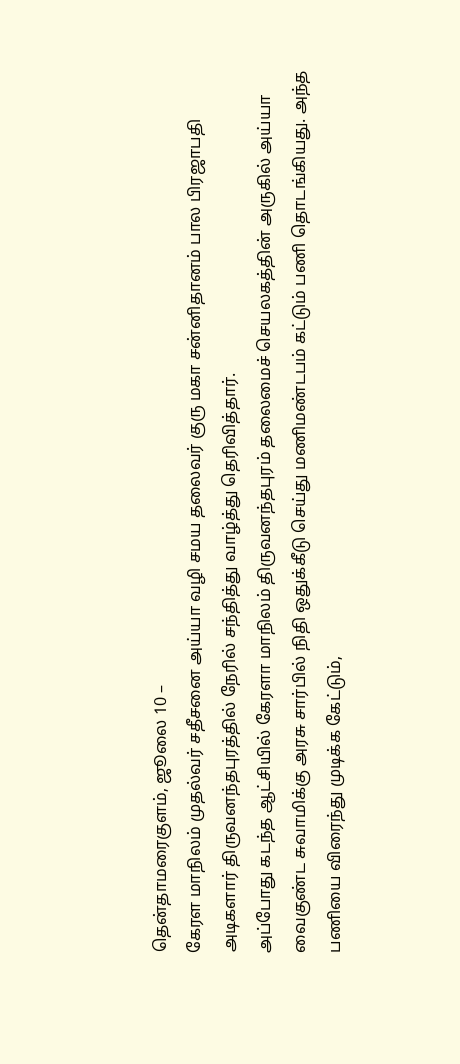தென்தாமரைகுளம், ஜூலை 10 –
கேரள மாநிலம் முதல்வர் சதீசனை அய்யா வழி சமய தலைவர் குரு மகா சன்னிதானம் பால பிரஜாபதி அடிகளார் திருவனந்தபுரத்தில் நேரில் சந்தித்து வாழ்த்து தெரிவித்தார்.
அப்போது கடந்த ஆட்சியில் கேரளா மாநிலம் திருவனந்தபுரம் தலைமைச் செயலகத்தின் அருகில் அய்யா வைகுண்ட சுவாமிக்கு அரசு சார்பில் நிதி ஒதுக்கீடு செய்து மணிமண்டபம் கட்டும் பணி தொடங்கியது. அந்த பணியை விரைந்து முடிக்க கேட்டும்,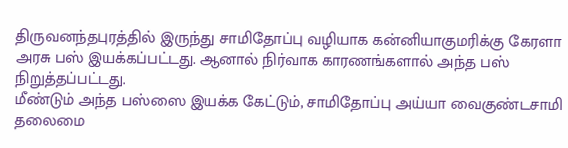திருவனந்தபுரத்தில் இருந்து சாமிதோப்பு வழியாக கன்னியாகுமரிக்கு கேரளா அரசு பஸ் இயக்கப்பட்டது. ஆனால் நிர்வாக காரணங்களால் அந்த பஸ் நிறுத்தப்பட்டது.
மீண்டும் அந்த பஸ்ஸை இயக்க கேட்டும், சாமிதோப்பு அய்யா வைகுண்டசாமி தலைமை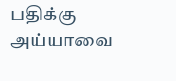பதிக்கு அய்யாவை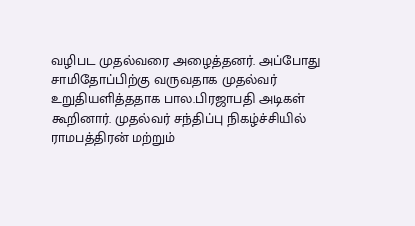வழிபட முதல்வரை அழைத்தனர். அப்போது சாமிதோப்பிற்கு வருவதாக முதல்வர் உறுதியளித்ததாக பால.பிரஜாபதி அடிகள் கூறினார். முதல்வர் சந்திப்பு நிகழ்ச்சியில் ராமபத்திரன் மற்றும்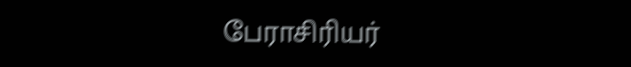பேராசிரியர்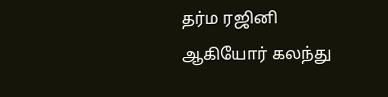தர்ம ரஜினி ஆகியோர் கலந்து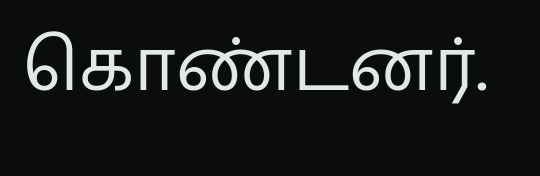கொண்டனர்.